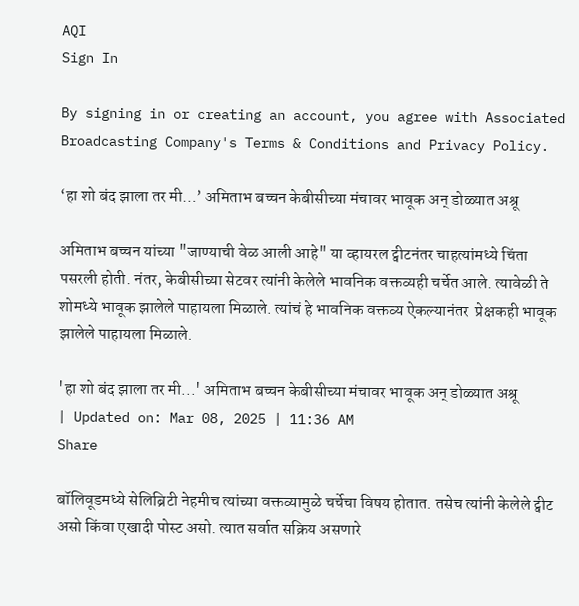AQI
Sign In

By signing in or creating an account, you agree with Associated Broadcasting Company's Terms & Conditions and Privacy Policy.

‘हा शो बंद झाला तर मी…’ अमिताभ बच्चन केबीसीच्या मंचावर भावूक अन् डोळ्यात अश्रू

अमिताभ बच्चन यांच्या "जाण्याची वेळ आली आहे" या व्हायरल ट्वीटनंतर चाहत्यांमध्ये चिंता पसरली होती. नंतर, केबीसीच्या सेटवर त्यांनी केलेले भावनिक वक्तव्यही चर्चेत आले. त्यावेळी ते शोमध्ये भावूक झालेले पाहायला मिळाले. त्यांचं हे भावनिक वक्तव्य ऐकल्यानंतर  प्रेक्षकही भावूक झालेले पाहायला मिळाले.

'हा शो बंद झाला तर मी...' अमिताभ बच्चन केबीसीच्या मंचावर भावूक अन् डोळ्यात अश्रू
| Updated on: Mar 08, 2025 | 11:36 AM
Share

बॉलिवूडमध्ये सेलिब्रिटी नेहमीच त्यांच्या वक्तव्यामुळे चर्चेचा विषय होतात. तसेच त्यांनी केलेले ट्वीट असो किंवा एखादी पोस्ट असो. त्यात सर्वात सक्रिय असणारे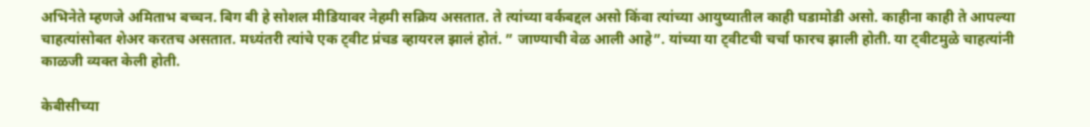अभिनेते म्हणजे अमिताभ बच्चन. बिग बी हे सोशल मीडियावर नेहमी सक्रिय असतात. ते त्यांच्या वर्कबद्दल असो किंवा त्यांच्या आयुष्यातील काही घडामोडी असो. काहीना काही ते आपल्या चाहत्यांसोबत शेअर करतच असतात. मध्यंतरी त्यांचे एक ट्वीट प्रंचड व्हायरल झालं होतं. ” जाण्याची वेळ आली आहे”. यांच्या या ट्वीटची चर्चा फारच झाली होती. या ट्वीटमुळे चाहत्यांनी काळजी व्यक्त केली होती.

केबीसीच्या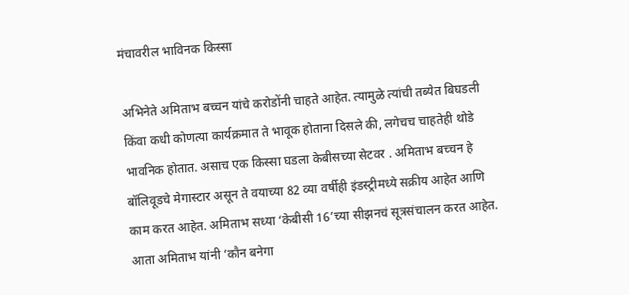मंचावरील भाविनक किस्सा

अभिनेते अमिताभ बच्चन यांचे करोडोंनी चाहते आहेत. त्यामुळे त्यांची तब्येत बिघडली किंवा कधी कोणत्या कार्यक्रमात ते भावूक होताना दिसले की, लगेचच चाहतेही थोडे भावनिक होतात. असाच एक किस्सा घडला केबीसच्या सेटवर . अमिताभ बच्चन हे बॉलिवूडचे मेगास्टार असून ते वयाच्या 82 व्या वर्षीही इंडस्ट्रीमध्ये सक्रीय आहेत आणि काम करत आहेत. अमिताभ सध्या ‘केबीसी 16’च्या सीझनचं सूत्रसंचालन करत आहेत. आता अमिताभ यांनी ‘कौन बनेगा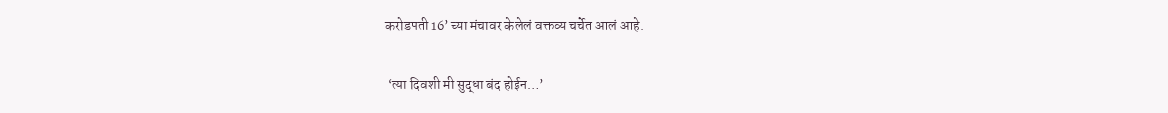करोडपती 16’ च्या मंचावर केलेलं वक्तव्य चर्चेत आलं आहे.

 ‘त्या दिवशी मी सुद्धा बंद होईन…’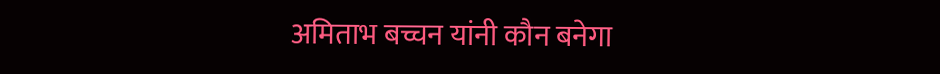अमिताभ बच्चन यांनी कौन बनेगा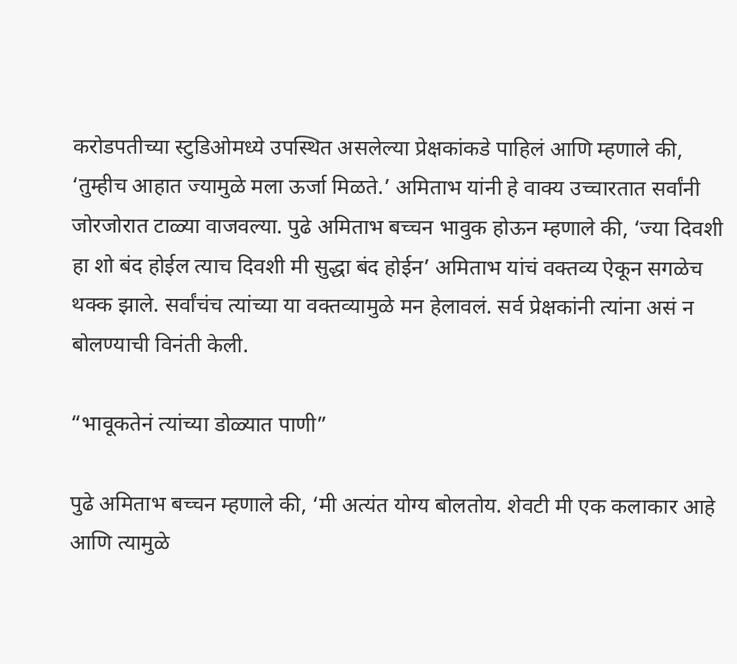करोडपतीच्या स्टुडिओमध्ये उपस्थित असलेल्या प्रेक्षकांकडे पाहिलं आणि म्हणाले की, ‘तुम्हीच आहात ज्यामुळे मला ऊर्जा मिळते.’ अमिताभ यांनी हे वाक्य उच्चारतात सर्वांनी जोरजोरात टाळ्या वाजवल्या. पुढे अमिताभ बच्चन भावुक होऊन म्हणाले की, ‘ज्या दिवशी हा शो बंद होईल त्याच दिवशी मी सुद्धा बंद होईन’ अमिताभ यांचं वक्तव्य ऐकून सगळेच थक्क झाले. सर्वांचंच त्यांच्या या वक्तव्यामुळे मन हेलावलं. सर्व प्रेक्षकांनी त्यांना असं न बोलण्याची विनंती केली.

“भावूकतेनं त्यांच्या डोळ्यात पाणी”

पुढे अमिताभ बच्चन म्हणाले की, ‘मी अत्यंत योग्य बोलतोय. शेवटी मी एक कलाकार आहे आणि त्यामुळे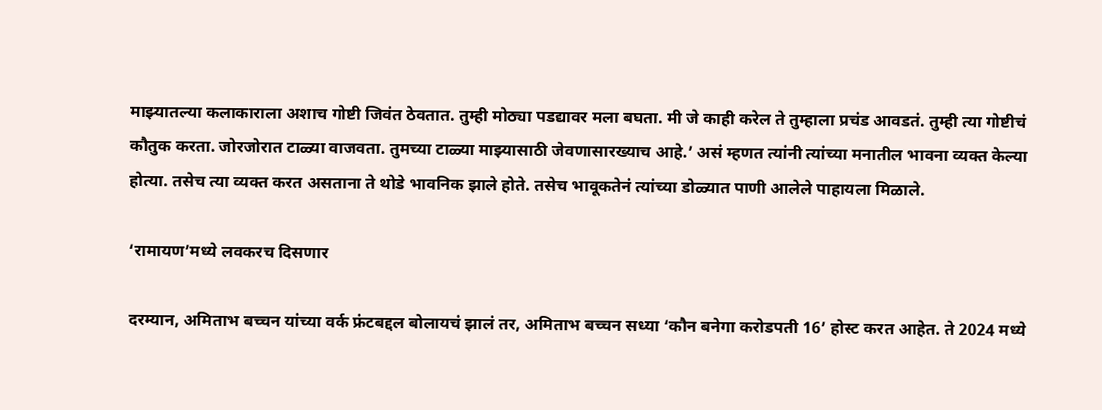माझ्यातल्या कलाकाराला अशाच गोष्टी जिवंत ठेवतात. तुम्ही मोठ्या पडद्यावर मला बघता. मी जे काही करेल ते तुम्हाला प्रचंड आवडतं. तुम्ही त्या गोष्टीचं कौतुक करता. जोरजोरात टाळ्या वाजवता. तुमच्या टाळ्या माझ्यासाठी जेवणासारख्याच आहे.’ असं म्हणत त्यांनी त्यांच्या मनातील भावना व्यक्त केल्या होत्या. तसेच त्या व्यक्त करत असताना ते थोडे भावनिक झाले होते. तसेच भावूकतेनं त्यांच्या डोळ्यात पाणी आलेले पाहायला मिळाले.

‘रामायण’मध्ये लवकरच दिसणार

दरम्यान, अमिताभ बच्चन यांच्या वर्क फ्रंटबद्दल बोलायचं झालं तर, अमिताभ बच्चन सध्या ‘कौन बनेगा करोडपती 16’ होस्ट करत आहेत. ते 2024 मध्ये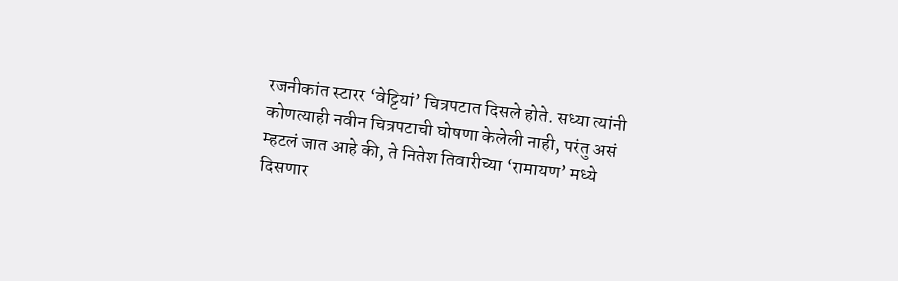रजनीकांत स्टारर ‘वेट्टियां’ चित्रपटात दिसले होते. सध्या त्यांनी कोणत्याही नवीन चित्रपटाची घोषणा केलेली नाही, परंतु असं म्हटलं जात आहे की, ते नितेश तिवारीच्या ‘रामायण’ मध्ये दिसणार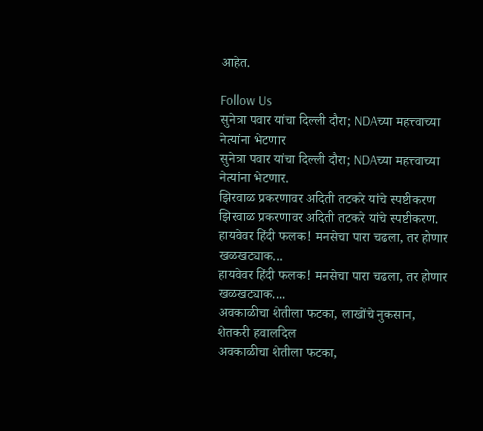आहेत.

Follow Us
सुनेत्रा पवार यांचा दिल्ली दौरा; NDAच्या महत्त्वाच्या नेत्यांना भेटणार
सुनेत्रा पवार यांचा दिल्ली दौरा; NDAच्या महत्त्वाच्या नेत्यांना भेटणार.
झिरवाळ प्रकरणावर अदिती तटकरे यांचे स्पष्टीकरण
झिरवाळ प्रकरणावर अदिती तटकरे यांचे स्पष्टीकरण.
हायवेवर हिंदी फलक! मनसेचा पारा चढला, तर होणार खळखट्याक...
हायवेवर हिंदी फलक! मनसेचा पारा चढला, तर होणार खळखट्याक....
अवकाळीचा शेतीला फटका, लाखोंचे नुकसान, शेतकरी हवालदिल
अवकाळीचा शेतीला फटका,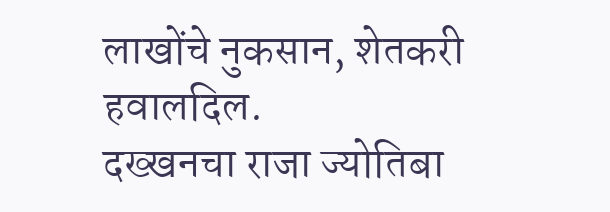लाखोंचे नुकसान, शेतकरी हवालदिल.
दख्खनचा राजा ज्योतिबा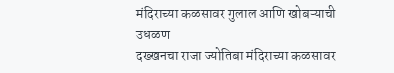मंदिराच्या कळसावर गुलाल आणि खोबऱ्याची उधळण
दख्खनचा राजा ज्योतिबा मंदिराच्या कळसावर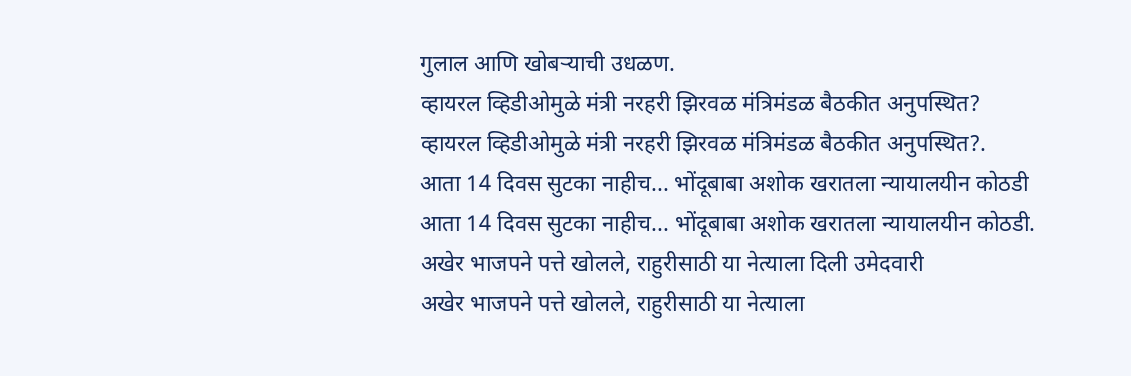गुलाल आणि खोबऱ्याची उधळण.
व्हायरल व्हिडीओमुळे मंत्री नरहरी झिरवळ मंत्रिमंडळ बैठकीत अनुपस्थित?
व्हायरल व्हिडीओमुळे मंत्री नरहरी झिरवळ मंत्रिमंडळ बैठकीत अनुपस्थित?.
आता 14 दिवस सुटका नाहीच... भोंदूबाबा अशोक खरातला न्यायालयीन कोठडी
आता 14 दिवस सुटका नाहीच... भोंदूबाबा अशोक खरातला न्यायालयीन कोठडी.
अखेर भाजपने पत्ते खोलले, राहुरीसाठी या नेत्याला दिली उमेदवारी
अखेर भाजपने पत्ते खोलले, राहुरीसाठी या नेत्याला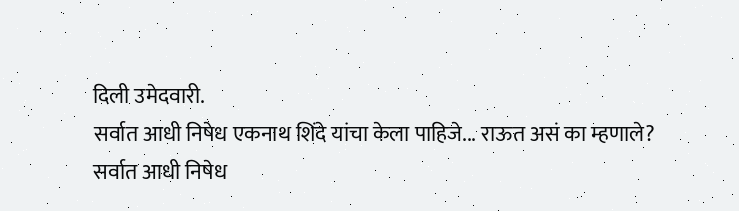दिली उमेदवारी.
सर्वात आधी निषेध एकनाथ शिंदे यांचा केला पाहिजे... राऊत असं का म्हणाले?
सर्वात आधी निषेध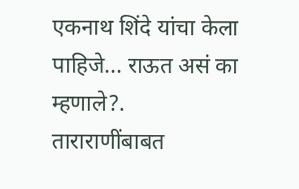एकनाथ शिंदे यांचा केला पाहिजे... राऊत असं का म्हणाले?.
ताराराणींबाबत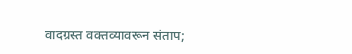वादग्रस्त वक्तव्यावरून संताप;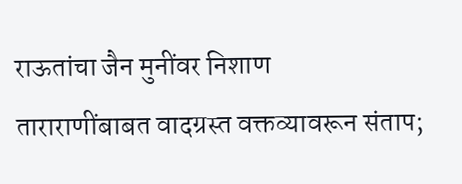राऊतांचा जैन मुनींवर निशाण
ताराराणींबाबत वादग्रस्त वक्तव्यावरून संताप;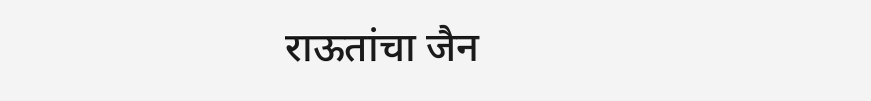राऊतांचा जैन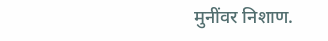मुनींवर निशाण.